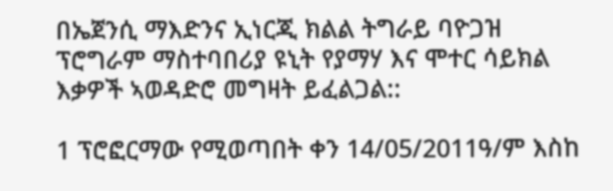በኤጀንሲ ማእድንና ኢነርጂ ክልል ትግራይ ባዮጋዝ ፕሮግራም ማስተባበሪያ ዩኒት የያማሃ እና ሞተር ሳይክል እቃዎች ኣወዳድሮ መግዛት ይፈልጋል::

1 ፕሮፎርማው የሚወጣበት ቀን 14/05/2011ዓ/ም እስከ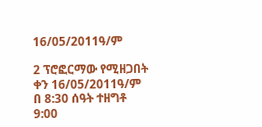16/05/2011ዓ/ም

2 ፕሮፎርማው የሚዘጋበት ቀን 16/05/2011ዓ/ም በ 8:30 ሰዓት ተዘግቶ 9:00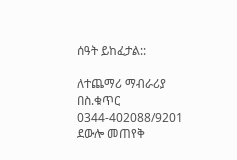ሰዓት ይከፈታል::

ለተጨማሪ ማብራሪያ በስ.ቁጥር 0344-402088/9201 ደውሎ መጠየቅ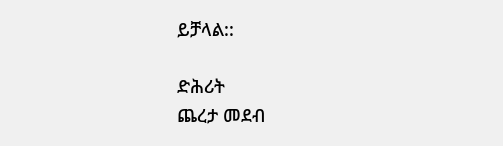ይቻላል::

ድሕሪት
ጨረታ መደብ